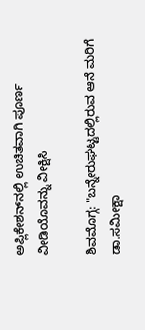ಅಪ್ಲಿಕೇಶನ್‌ನಲ್ಲಿ ಉಚಿತವಾಗಿ ಪೂರ್ಣ ವೀಡಿಯೊವನ್ನು ವೀಕ್ಷಿಸಿ

ಶಿವಮೊಗ್ಗ: "ಬನ್ನೇರುಘಟ್ಟದಲ್ಲಿರುವ ಆನೆ ಮರಿಗೆ ಡಾ.ಸಮೀಕ್ಷಾ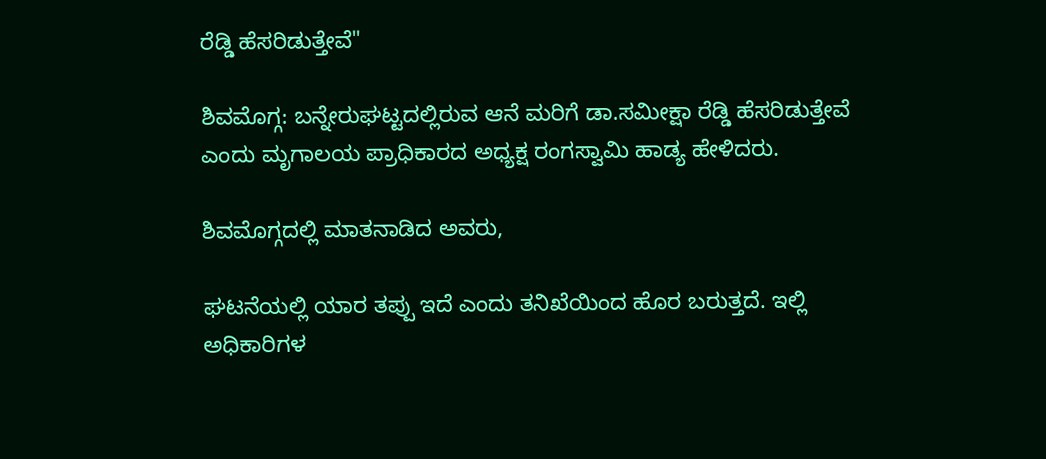ರೆಡ್ಡಿ ಹೆಸರಿಡುತ್ತೇವೆ"

ಶಿವಮೊಗ್ಗ: ಬನ್ನೇರುಘಟ್ಟದಲ್ಲಿರುವ ಆನೆ ಮರಿಗೆ ಡಾ.ಸಮೀಕ್ಷಾ ರೆಡ್ಡಿ ಹೆಸರಿಡುತ್ತೇವೆ ಎಂದು ಮೃಗಾಲಯ ಪ್ರಾಧಿಕಾರದ ಅಧ್ಯಕ್ಷ ರಂಗಸ್ವಾಮಿ ಹಾಡ್ಯ ಹೇಳಿದರು.

ಶಿವಮೊಗ್ಗದಲ್ಲಿ ಮಾತನಾಡಿದ ಅವರು,

ಘಟನೆಯಲ್ಲಿ ಯಾರ ತಪ್ಪು ಇದೆ ಎಂದು ತನಿಖೆಯಿಂದ ಹೊರ ಬರುತ್ತದೆ. ಇಲ್ಲಿ ಅಧಿಕಾರಿಗಳ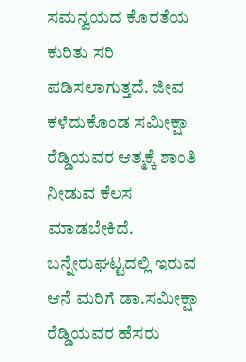ಸಮನ್ವಯದ ಕೊರತೆಯ ಕುರಿತು ಸರಿ ಪಡಿಸಲಾಗುತ್ತದೆ. ಜೀವ ಕಳೆದುಕೊಂಡ ಸಮೀಕ್ಷಾ ರೆಡ್ಡಿಯವರ ಆತ್ಮಕ್ಕೆ ಶಾಂತಿ ನೀಡುವ ಕೆಲಸ ಮಾಡಬೇಕಿದೆ. ಬನ್ನೇರುಘಟ್ಟದಲ್ಲಿ ಇರುವ ಆನೆ ಮರಿಗೆ ಡಾ.ಸಮೀಕ್ಷಾ ರೆಡ್ಡಿಯವರ ಹೆಸರು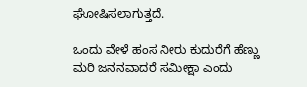ಘೋಷಿಸಲಾಗುತ್ತದೆ.

ಒಂದು ವೇಳೆ ಹಂಸ ನೀರು ಕುದುರೆಗೆ ಹೆಣ್ಣು ಮರಿ ಜನನವಾದರೆ ಸಮೀಕ್ಷಾ ಎಂದು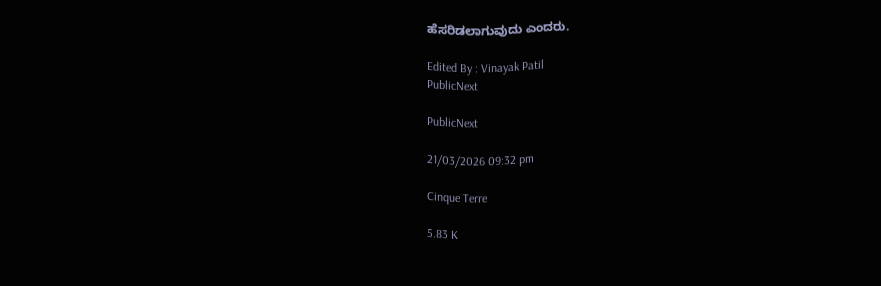ಹೆಸರಿಡಲಾಗುವುದು ಎಂದರು.

Edited By : Vinayak Patil
PublicNext

PublicNext

21/03/2026 09:32 pm

Cinque Terre

5.83 K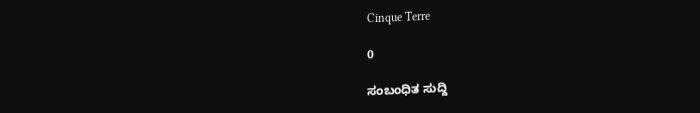Cinque Terre

0

ಸಂಬಂಧಿತ ಸುದ್ದಿ